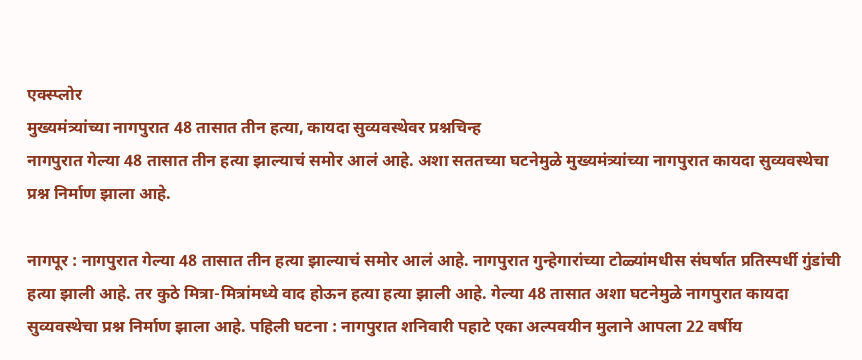एक्स्प्लोर
मुख्यमंत्र्यांच्या नागपुरात 48 तासात तीन हत्या, कायदा सुव्यवस्थेवर प्रश्नचिन्ह
नागपुरात गेल्या 48 तासात तीन हत्या झाल्याचं समोर आलं आहे. अशा सततच्या घटनेमुळे मुख्यमंत्र्यांच्या नागपुरात कायदा सुव्यवस्थेचा प्रश्न निर्माण झाला आहे.

नागपूर : नागपुरात गेल्या 48 तासात तीन हत्या झाल्याचं समोर आलं आहे. नागपुरात गुन्हेगारांच्या टोळ्यांमधीस संघर्षात प्रतिस्पर्धी गुंडांची हत्या झाली आहे. तर कुठे मित्रा-मित्रांमध्ये वाद होऊन हत्या हत्या झाली आहे. गेल्या 48 तासात अशा घटनेमुळे नागपुरात कायदा सुव्यवस्थेचा प्रश्न निर्माण झाला आहे. पहिली घटना : नागपुरात शनिवारी पहाटे एका अल्पवयीन मुलाने आपला 22 वर्षीय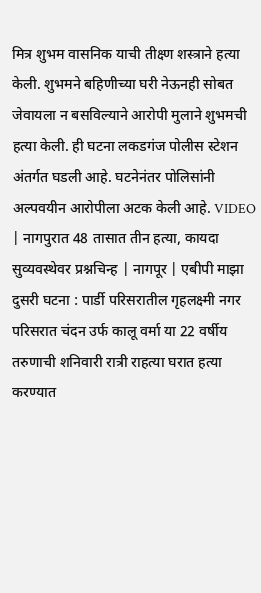मित्र शुभम वासनिक याची तीक्ष्ण शस्त्राने हत्या केली. शुभमने बहिणीच्या घरी नेऊनही सोबत जेवायला न बसविल्याने आरोपी मुलाने शुभमची हत्या केली. ही घटना लकडगंज पोलीस स्टेशन अंतर्गत घडली आहे. घटनेनंतर पोलिसांनी अल्पवयीन आरोपीला अटक केली आहे. VIDEO | नागपुरात 48 तासात तीन हत्या, कायदा सुव्यवस्थेवर प्रश्नचिन्ह | नागपूर | एबीपी माझा दुसरी घटना : पार्डी परिसरातील गृहलक्ष्मी नगर परिसरात चंदन उर्फ कालू वर्मा या 22 वर्षीय तरुणाची शनिवारी रात्री राहत्या घरात हत्या करण्यात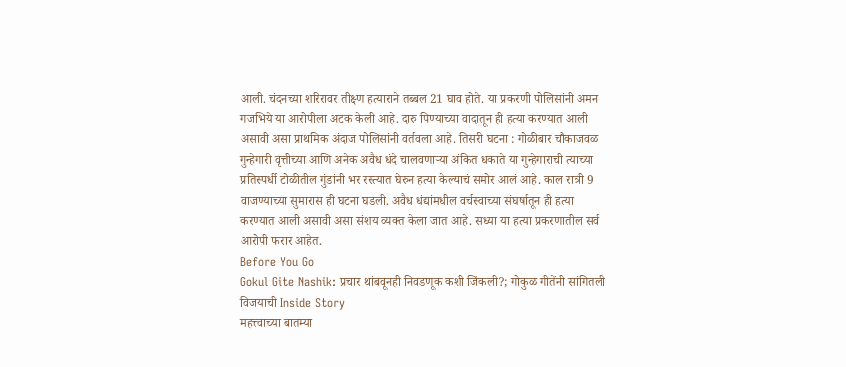आली. चंदनच्या शरिरावर तीक्ष्ण हत्याराने तब्बल 21 घाव होते. या प्रकरणी पोलिसांनी अमन गजभिये या आरोपीला अटक केली आहे. दारु पिण्याच्या वादातून ही हत्या करण्यात आली असावी असा प्राथमिक अंदाज पोलिसांनी वर्तवला आहे. तिसरी घटना : गोळीबार चौकाजवळ गुन्हेगारी वृत्तीच्या आणि अनेक अवैध धंदे चालवणाऱ्या अंकित धकाते या गुन्हेगाराची त्याच्या प्रतिस्पर्धी टोळीतील गुंडांनी भर रस्त्यात घेरुन हत्या केल्याचं समोर आलं आहे. काल रात्री 9 वाजण्याच्या सुमारास ही घटना घडली. अवैध धंद्यांमधील वर्चस्वाच्या संघर्षातून ही हत्या करण्यात आली असावी असा संशय व्यक्त केला जात आहे. सध्या या हत्या प्रकरणातील सर्व आरोपी फरार आहेत.
Before You Go
Gokul Gite Nashik: प्रचार थांबवूनही निवडणूक कशी जिंकली?; गोकुळ गीतेंनी सांगितली विजयाची Inside Story
महत्त्वाच्या बातम्या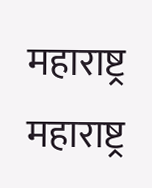महाराष्ट्र
महाराष्ट्र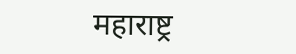महाराष्ट्र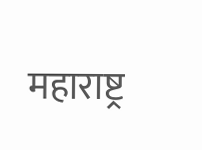महाराष्ट्र